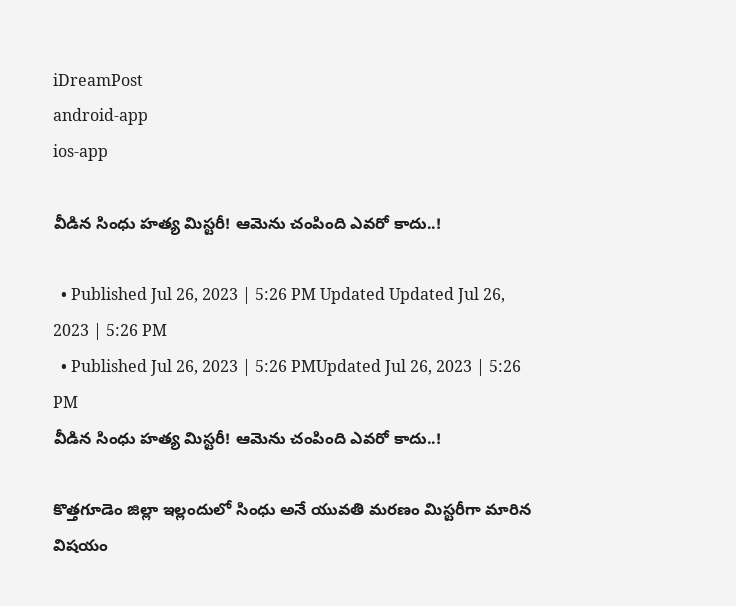iDreamPost
android-app
ios-app

వీడిన సింధు హత్య మిస్టరీ! ఆమెను చంపింది ఎవరో కాదు..!

  • Published Jul 26, 2023 | 5:26 PM Updated Updated Jul 26, 2023 | 5:26 PM
  • Published Jul 26, 2023 | 5:26 PMUpdated Jul 26, 2023 | 5:26 PM
వీడిన సింధు హత్య మిస్టరీ! ఆమెను చంపింది ఎవరో కాదు..!

కొత్తగూడెం జిల్లా ఇల్లందులో సింధు అనే యువతి మరణం మిస్టరీగా మారిన విషయం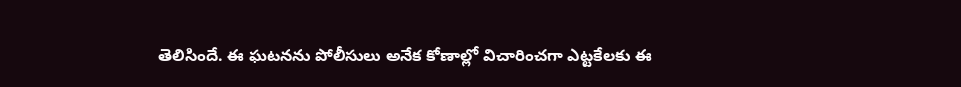తెలిసిందే. ఈ ఘటనను పోలీసులు అనేక కోణాల్లో విచారించగా ఎట్టకేలకు ఈ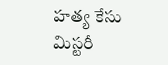హత్య కేసు మిస్టరీ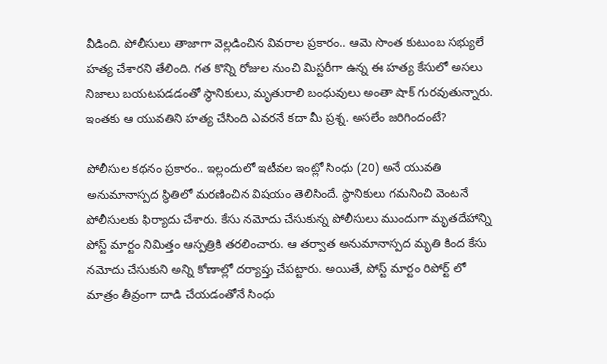వీడింది. పోలీసులు తాజాగా వెల్లడించిన వివరాల ప్రకారం.. ఆమె సొంత కుటుంబ సభ్యులే హత్య చేశారని తేలింది. గత కొన్ని రోజుల నుంచి మిస్టరీగా ఉన్న ఈ హత్య కేసులో అసలు నిజాలు బయటపడడంతో స్థానికులు, మృతురాలి బంధువులు అంతా షాక్ గురవుతున్నారు. ఇంతకు ఆ యువతిని హత్య చేసింది ఎవరనే కదా మీ ప్రశ్న. అసలేం జరిగిందంటే?

పోలీసుల కథనం ప్రకారం.. ఇల్లందులో ఇటీవల ఇంట్లో సింధు (20) అనే యువతి అనుమానాస్పద స్థితిలో మరణించిన విషయం తెలిసిందే. స్థానికులు గమనించి వెంటనే పోలీసులకు ఫిర్యాదు చేశారు. కేసు నమోదు చేసుకున్న పోలీసులు ముందుగా మృతదేహాన్ని పోస్ట్ మార్టం నిమిత్తం ఆస్పత్రికి తరలించారు. ఆ తర్వాత అనుమానాస్పద మృతి కింద కేసు నమోదు చేసుకుని అన్ని కోణాల్లో దర్యాప్తు చేపట్టారు. అయితే, పోస్ట్ మార్టం రిపోర్ట్ లో మాత్రం తీవ్రంగా దాడి చేయడంతోనే సింధు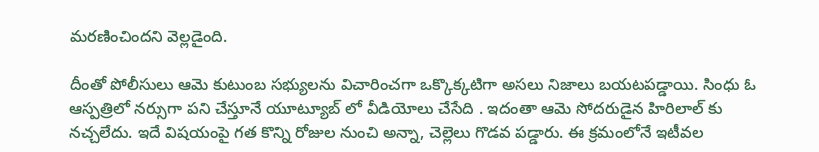మరణించిందని వెల్లడైంది.

దీంతో పోలీసులు ఆమె కుటుంబ సభ్యులను విచారించగా ఒక్కొక్కటిగా అసలు నిజాలు బయటపడ్డాయి. సింధు ఓ ఆస్పత్రిలో నర్సుగా పని చేస్తూనే యూట్యూబ్ లో వీడియోలు చేసేది . ఇదంతా ఆమె సోదరుడైన హిరిలాల్ కు నచ్చలేదు. ఇదే విషయంపై గత కొన్ని రోజుల నుంచి అన్నా, చెల్లెలు గొడవ పడ్డారు. ఈ క్రమంలోనే ఇటీవల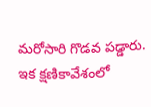మరోసారి గొడవ పడ్డారు. ఇక క్షణికావేశంలో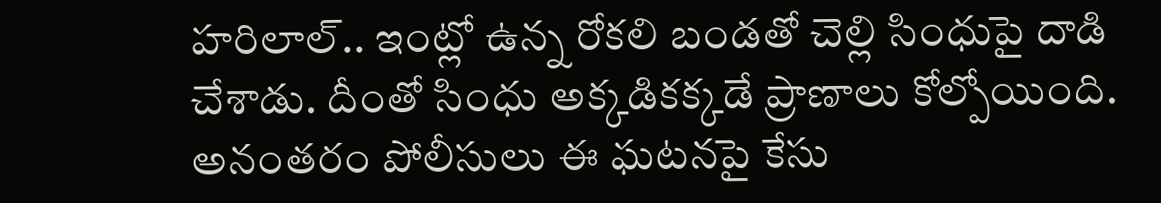హరిలాల్.. ఇంట్లో ఉన్న రోకలి బండతో చెల్లి సింధుపై దాడి చేశాడు. దీంతో సింధు అక్కడికక్కడే ప్రాణాలు కోల్పోయింది. అనంతరం పోలీసులు ఈ ఘటనపై కేసు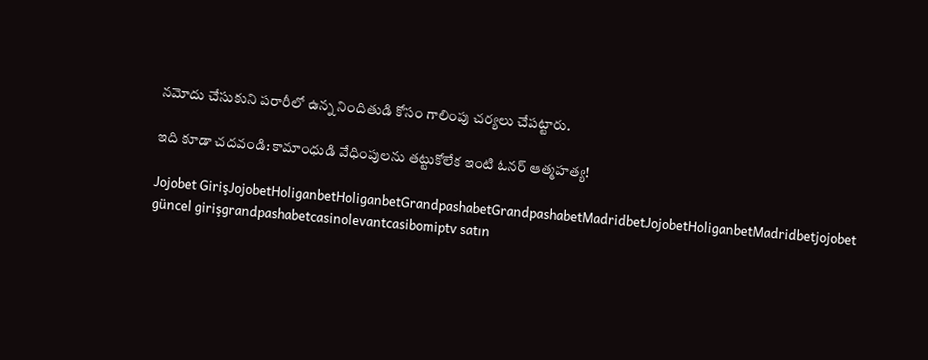నమోదు చేసుకుని పరారీలో ఉన్న నిందితుడి కోసం గాలింపు చర్యలు చేపట్టారు.

ఇది కూడా చదవండి: కామాంధుడి వేధింపులను తట్టుకోలేక ఇంటి ఓనర్ ఆత్మహత్య!

Jojobet GirişJojobetHoliganbetHoliganbetGrandpashabetGrandpashabetMadridbetJojobetHoliganbetMadridbetjojobet güncel girişgrandpashabetcasinolevantcasibomiptv satın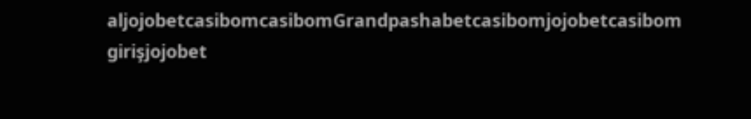aljojobetcasibomcasibomGrandpashabetcasibomjojobetcasibom girişjojobet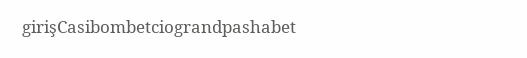girişCasibombetciograndpashabet